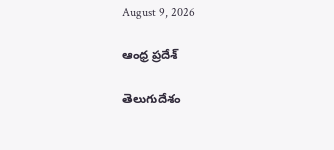August 9, 2026

ఆంధ్ర ప్రదేశ్

తెలుగుదేశం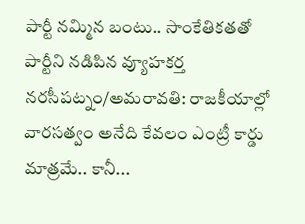పార్టీ నమ్మిన బంటు.. సాంకేతికతతో పార్టీని నడిపిన వ్యూహకర్త నరసీపట్నం/అమరావతి: రాజకీయాల్లో వారసత్వం అనేది కేవలం ఎంట్రీ కార్డు మాత్రమే.. కానీ...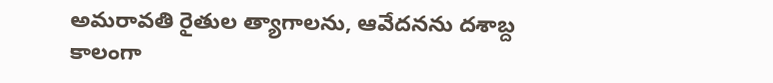అమరావతి రైతుల త్యాగాలను, ఆవేదనను దశాబ్ద కాలంగా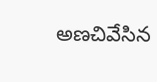అణచివేసిన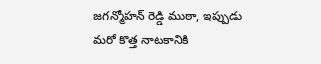జగన్మోహన్ రెడ్డి ముఠా, ఇప్పుడు మరో కొత్త నాటకానికి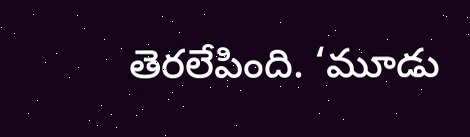తెరలేపింది. ‘మూడు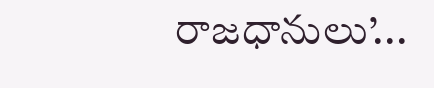రాజధానులు’...